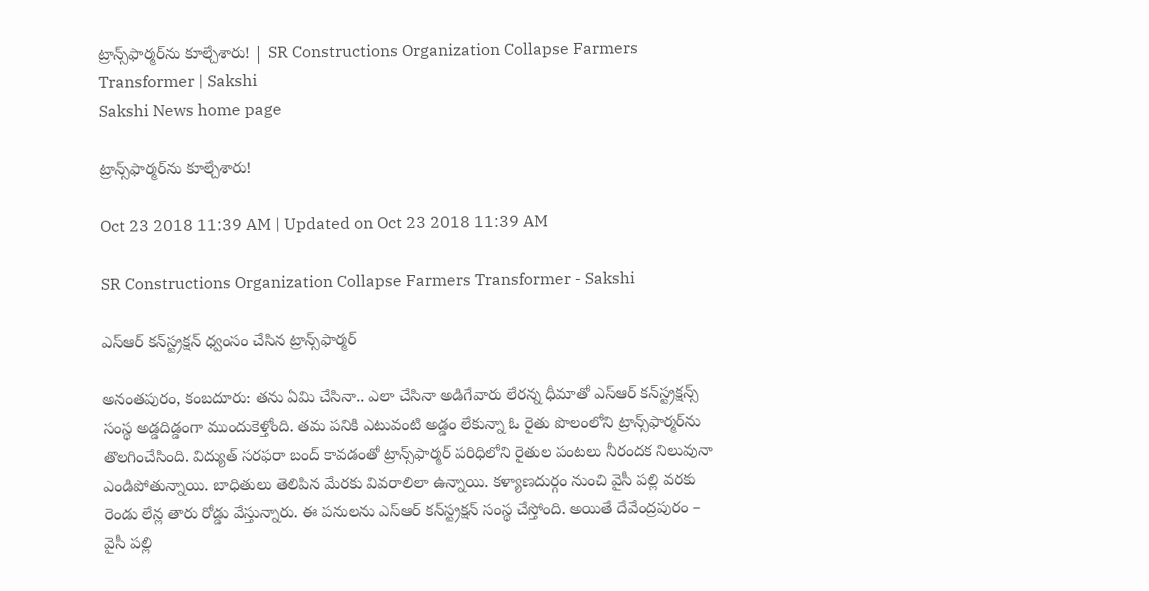ట్రాన్స్‌ఫార్మర్‌ను కూల్చేశారు! | SR Constructions Organization Collapse Farmers Transformer | Sakshi
Sakshi News home page

ట్రాన్స్‌ఫార్మర్‌ను కూల్చేశారు!

Oct 23 2018 11:39 AM | Updated on Oct 23 2018 11:39 AM

SR Constructions Organization Collapse Farmers Transformer - Sakshi

ఎస్‌ఆర్‌ కన్‌స్ట్రక్షన్‌ ధ్వంసం చేసిన ట్రాన్స్‌ఫార్మర్‌

అనంతపురం, కంబదూరు: తను ఏమి చేసినా.. ఎలా చేసినా అడిగేవారు లేరన్న ధీమాతో ఎస్‌ఆర్‌ కన్‌స్ట్రక్షన్స్‌ సంస్థ అడ్డదిడ్డంగా ముందుకెళ్తోంది. తమ పనికి ఎటువంటి అడ్డం లేకున్నా ఓ రైతు పొలంలోని ట్రాన్స్‌ఫార్మర్‌ను తొలగించేసింది. విద్యుత్‌ సరఫరా బంద్‌ కావడంతో ట్రాన్స్‌ఫార్మర్‌ పరిధిలోని రైతుల పంటలు నీరందక నిలువునా ఎండిపోతున్నాయి. బాధితులు తెలిపిన మేరకు వివరాలిలా ఉన్నాయి. కళ్యాణదుర్గం నుంచి వైసీ పల్లి వరకు రెండు లేన్ల తారు రోడ్డు వేస్తున్నారు. ఈ పనులను ఎస్‌ఆర్‌ కన్‌స్ట్రక్షన్‌ సంస్థ చేస్తోంది. అయితే దేవేంద్రపురం – వైసీ పల్లి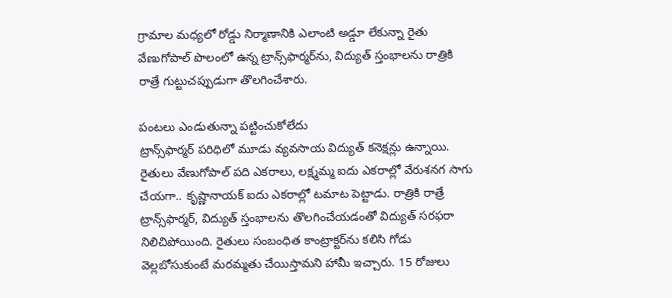గ్రామాల మధ్యలో రోడ్డు నిర్మాణానికి ఎలాంటి అడ్డూ లేకున్నా రైతు వేణుగోపాల్‌ పొలంలో ఉన్న ట్రాన్స్‌ఫార్మర్‌ను, విద్యుత్‌ స్తంభాలను రాత్రికి రాత్రే గుట్టుచప్పుడుగా తొలగించేశారు.

పంటలు ఎండుతున్నా పట్టించుకోలేదు
ట్రాన్స్‌ఫార్మర్‌ పరిధిలో మూడు వ్యవసాయ విద్యుత్‌ కనెక్షన్లు ఉన్నాయి. రైతులు వేణుగోపాల్‌ పది ఎకరాలు, లక్ష్మమ్మ ఐదు ఎకరాల్లో వేరుశనగ సాగు చేయగా.. కృష్ణానాయక్‌ ఐదు ఎకరాల్లో టమాట పెట్టాడు. రాత్రికి రాత్రే ట్రాన్స్‌ఫార్మర్, విద్యుత్‌ స్తంభాలను తొలగించేయడంతో విద్యుత్‌ సరఫరా నిలిచిపోయింది. రైతులు సంబంధిత కాంట్రాక్టర్‌ను కలిసి గోడు వెల్లబోసుకుంటే మరమ్మతు చేయిస్తామని హామీ ఇచ్చారు. 15 రోజులు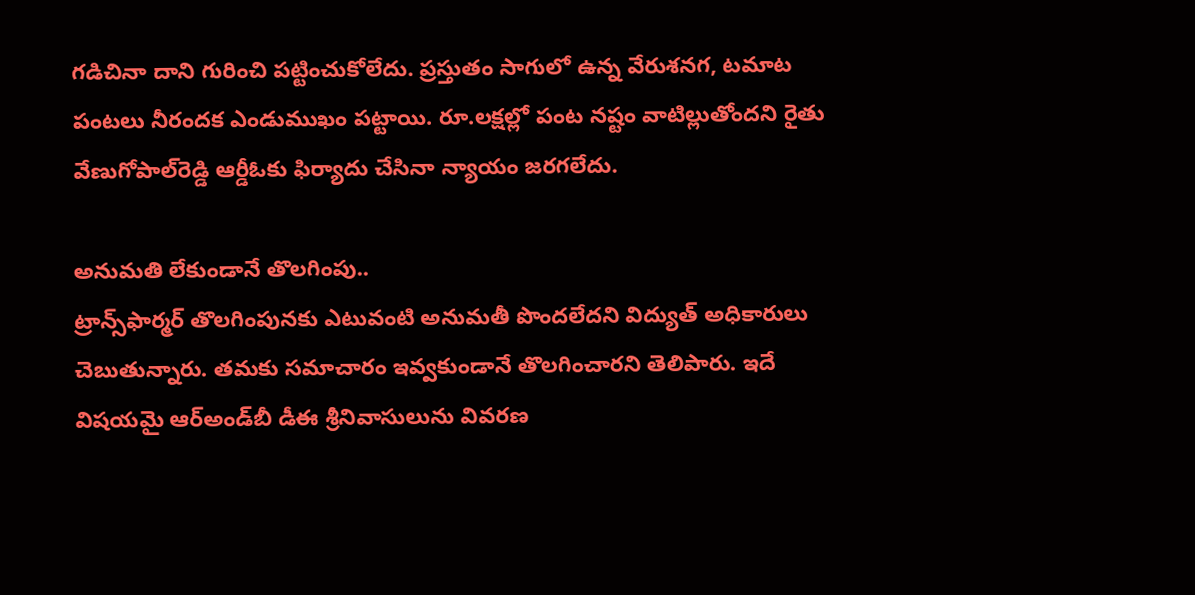గడిచినా దాని గురించి పట్టించుకోలేదు. ప్రస్తుతం సాగులో ఉన్న వేరుశనగ, టమాట పంటలు నీరందక ఎండుముఖం పట్టాయి. రూ.లక్షల్లో పంట నష్టం వాటిల్లుతోందని రైతు వేణుగోపాల్‌రెడ్డి ఆర్డీఓకు ఫిర్యాదు చేసినా న్యాయం జరగలేదు.

అనుమతి లేకుండానే తొలగింపు..
ట్రాన్స్‌ఫార్మర్‌ తొలగింపునకు ఎటువంటి అనుమతీ పొందలేదని విద్యుత్‌ అధికారులు చెబుతున్నారు. తమకు సమాచారం ఇవ్వకుండానే తొలగించారని తెలిపారు. ఇదే విషయమై ఆర్‌అండ్‌బీ డీఈ శ్రీనివాసులును వివరణ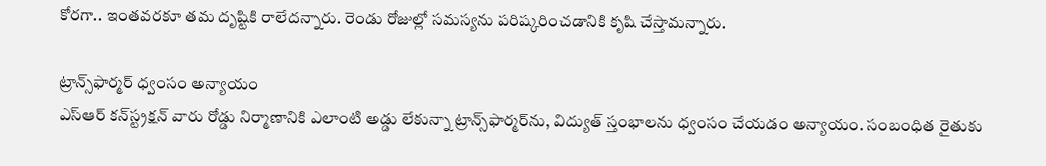కోరగా.. ఇంతవరకూ తమ దృష్టికి రాలేదన్నారు. రెండు రోజుల్లో సమస్యను పరిష్కరించడానికి కృషి చేస్తామన్నారు.

ట్రాన్స్‌ఫార్మర్‌ ధ్వంసం అన్యాయం
ఎస్‌ఆర్‌ కన్‌స్ట్రక్షన్‌ వారు రోడ్డు నిర్మాణానికి ఎలాంటి అడ్డు లేకున్నా ట్రాన్స్‌ఫార్మర్‌ను, విద్యుత్‌ స్తంభాలను ధ్వంసం చేయడం అన్యాయం. సంబంధిత రైతుకు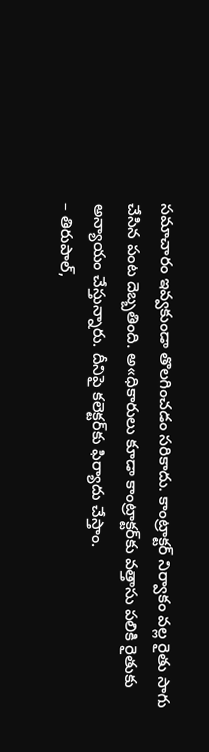సమాచారం ఇవ్వకుండా తొలగించడం సరికాదు. కాంట్రాక్టర్‌ నిర్వాకం వల్ల రైతు సాగు చేసిన పంట దెబ్బతింది. అ«ధికారులు కూడా కాంట్రాక్టర్‌కు వత్తాసు పలికి రైతుకు అన్యాయం చేస్తున్నారు. దీనిపై కలెక్టర్‌కు ఫిర్యాదు చేస్తాం.
– తిరుపాల్,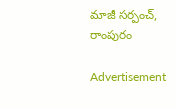మాజీ సర్పంచ్, రాంపురం

Advertisement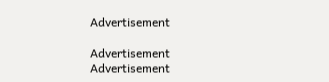Advertisement

Advertisement
Advertisement